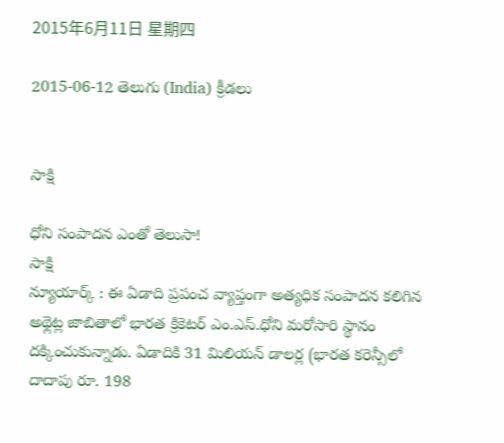2015年6月11日 星期四

2015-06-12 తెలుగు (India) క్రీడలు


సాక్షి

ధోని సంపాదన ఎంతో తెలుసా!
సాక్షి
న్యూయార్క్ : ఈ ఏడాది ప్రపంచ వ్యాప్తంగా అత్యధిక సంపాదన కలిగిన అథ్లెట్ల జాబితాలో భారత క్రికెటర్ ఎం.ఎస్.ధోని మరోసారి స్థానం దక్కించుకున్నాడు. ఏడాదికి 31 మిలియన్ డాలర్ల (భారత కరెన్సీలో దాదాపు రూ. 198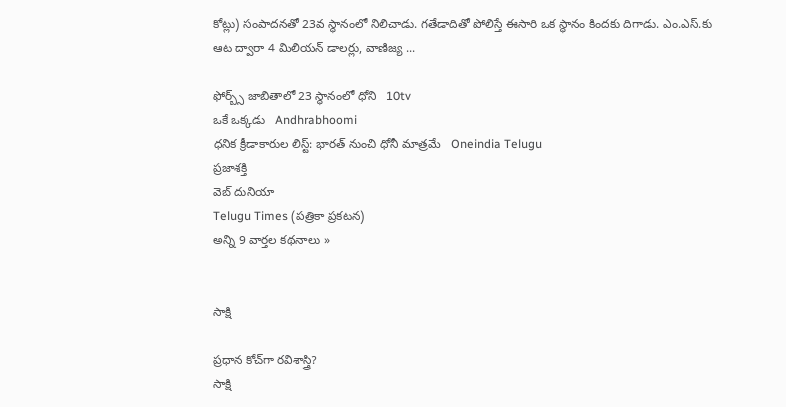కోట్లు) సంపాదనతో 23వ స్థానంలో నిలిచాడు. గతేడాదితో పోలిస్తే ఈసారి ఒక స్థానం కిందకు దిగాడు. ఎం.ఎస్.కు ఆట ద్వారా 4 మిలియన్ డాలర్లు, వాణిజ్య ...

ఫోర్బ్స్ జాబితాలో 23 స్థానంలో ధోని   10tv
ఒకే ఒక్కడు   Andhrabhoomi
ధనిక క్రీడాకారుల లిస్ట్: భారత్ నుంచి ధోనీ మాత్రమే   Oneindia Telugu
ప్రజాశక్తి
వెబ్ దునియా
Telugu Times (పత్రికా ప్రకటన)
అన్ని 9 వార్తల కథనాలు »


సాక్షి

ప్రధాన కోచ్‌గా రవిశాస్త్రి?
సాక్షి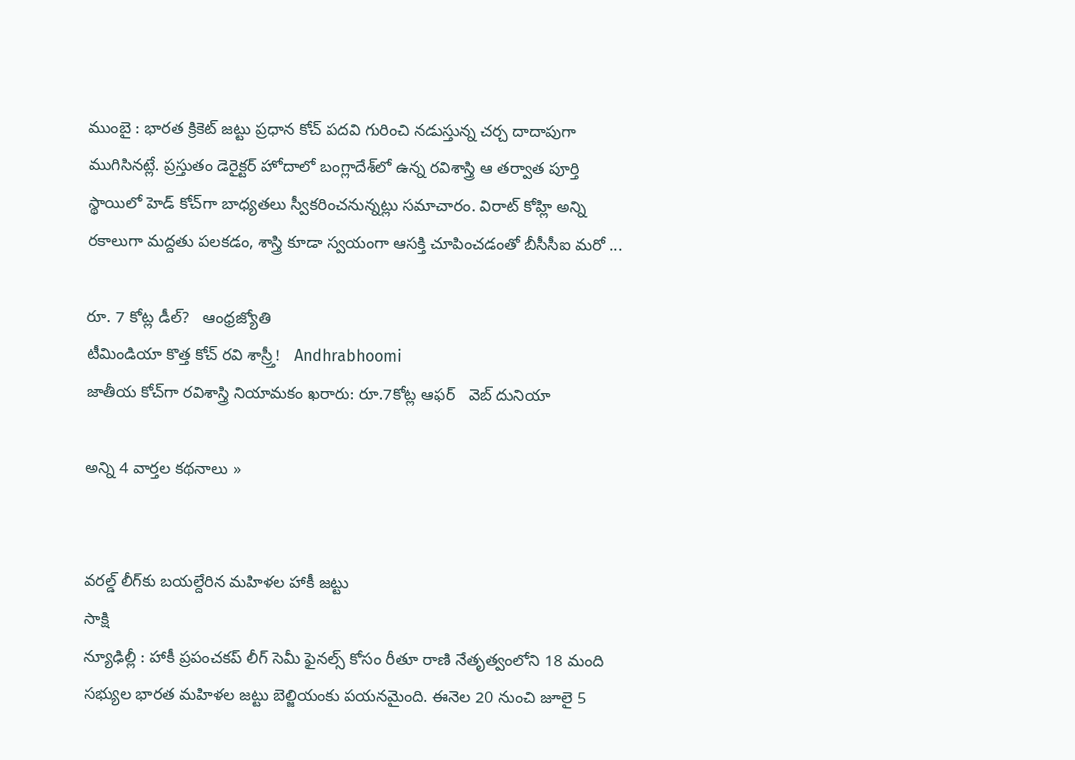ముంబై : భారత క్రికెట్ జట్టు ప్రధాన కోచ్ పదవి గురించి నడుస్తున్న చర్చ దాదాపుగా ముగిసినట్లే. ప్రస్తుతం డెరైక్టర్ హోదాలో బంగ్లాదేశ్‌లో ఉన్న రవిశాస్త్రి ఆ తర్వాత పూర్తి స్థాయిలో హెడ్ కోచ్‌గా బాధ్యతలు స్వీకరించనున్నట్లు సమాచారం. విరాట్ కోహ్లి అన్ని రకాలుగా మద్దతు పలకడం, శాస్త్రి కూడా స్వయంగా ఆసక్తి చూపించడంతో బీసీసీఐ మరో ...

రూ. 7 కోట్ల డీల్‌?   ఆంధ్రజ్యోతి
టీమిండియా కొత్త కోచ్ రవి శాస్ర్తీ!   Andhrabhoomi
జాతీయ కోచ్‌గా రవిశాస్త్రి నియామకం ఖరారు: రూ.7కోట్ల ఆఫర్   వెబ్ దునియా

అన్ని 4 వార్తల కథనాలు »


వరల్డ్ లీగ్‌కు బయల్దేరిన మహిళల హాకీ జట్టు
సాక్షి
న్యూఢిల్లీ : హాకీ ప్రపంచకప్ లీగ్ సెమీ ఫైనల్స్ కోసం రీతూ రాణి నేతృత్వంలోని 18 మంది సభ్యుల భారత మహిళల జట్టు బెల్జియంకు పయనమైంది. ఈనెల 20 నుంచి జూలై 5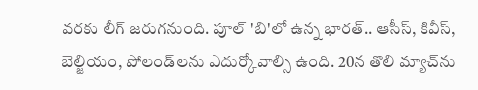వరకు లీగ్ జరుగనుంది. పూల్ 'బి'లో ఉన్న భారత్.. ఆసీస్, కివీస్, బెల్జియం, పోలండ్‌లను ఎదుర్కోవాల్సి ఉంది. 20న తొలి మ్యాచ్‌ను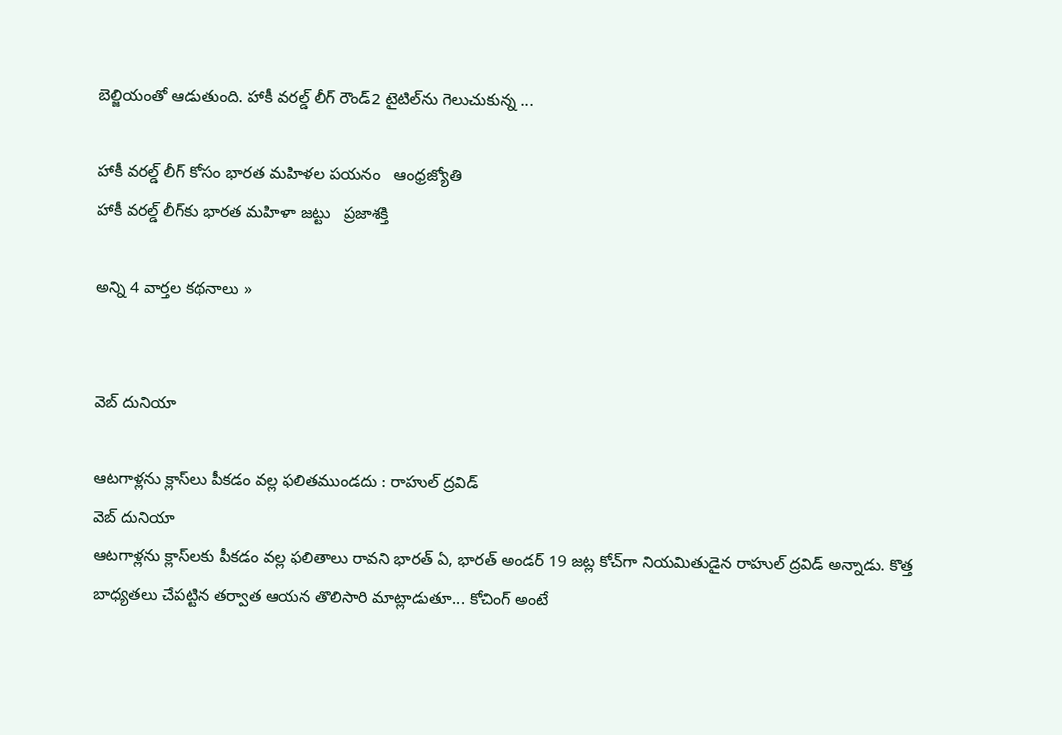బెల్జియంతో ఆడుతుంది. హాకీ వరల్డ్ లీగ్ రౌండ్2 టైటిల్‌ను గెలుచుకున్న ...

హాకీ వరల్డ్‌ లీగ్‌ కోసం భారత మహిళల పయనం   ఆంధ్రజ్యోతి
హాకీ వరల్డ్‌ లీగ్‌కు భారత మహిళా జట్టు   ప్రజాశక్తి

అన్ని 4 వార్తల కథనాలు »


వెబ్ దునియా

ఆటగాళ్లను క్లాస్‌లు పీకడం వల్ల ఫలితముండదు : రాహుల్ ద్రవిడ్
వెబ్ దునియా
ఆటగాళ్లను క్లాస్‌లకు పీకడం వల్ల ఫలితాలు రావని భారత్ ఏ, భారత్ అండర్ 19 జట్ల కోచ్‌గా నియమితుడైన రాహుల్ ద్రవిడ్ అన్నాడు. కొత్త బాధ్యతలు చేపట్టిన తర్వాత ఆయన తొలిసారి మాట్లాడుతూ... కోచింగ్ అంటే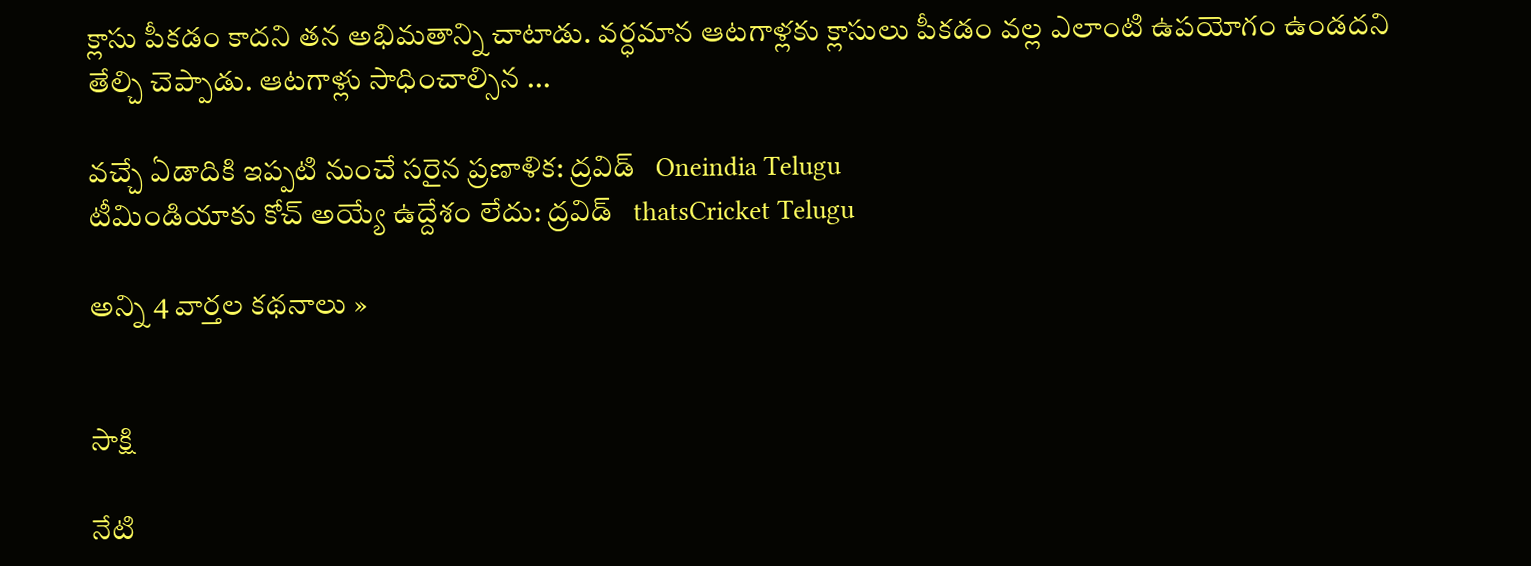క్లాసు పీకడం కాదని తన అభిమతాన్ని చాటాడు. వర్ధమాన ఆటగాళ్లకు క్లాసులు పీకడం వల్ల ఎలాంటి ఉపయోగం ఉండదని తేల్చి చెప్పాడు. ఆటగాళ్లు సాధించాల్సిన ...

వచ్చే ఏడాదికి ఇప్పటి నుంచే సరైన ప్రణాళిక: ద్రవిడ్   Oneindia Telugu
టీమిండియాకు కోచ్ అయ్యే ఉద్దేశం లేదు: ద్రవిడ్   thatsCricket Telugu

అన్ని 4 వార్తల కథనాలు »


సాక్షి

నేటి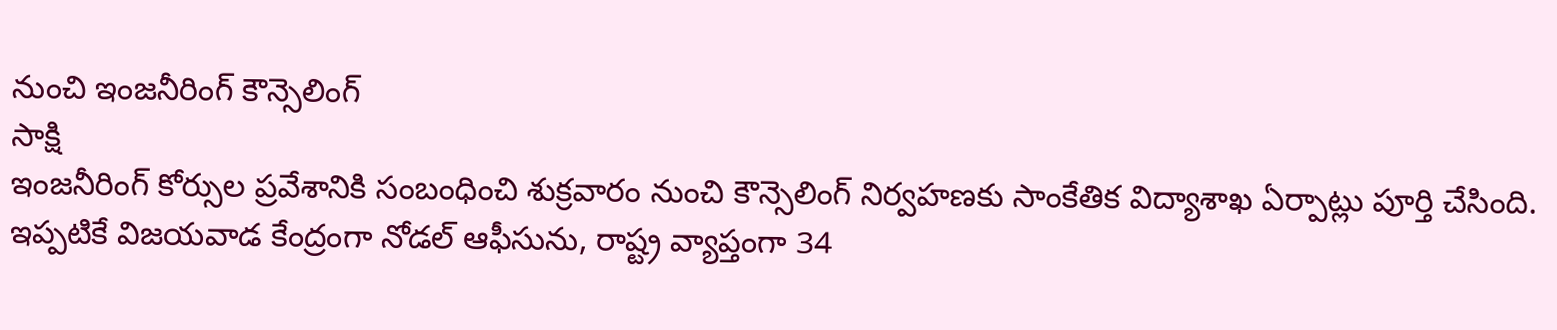నుంచి ఇంజనీరింగ్ కౌన్సెలింగ్
సాక్షి
ఇంజనీరింగ్ కోర్సుల ప్రవేశానికి సంబంధించి శుక్రవారం నుంచి కౌన్సెలింగ్ నిర్వహణకు సాంకేతిక విద్యాశాఖ ఏర్పాట్లు పూర్తి చేసింది. ఇప్పటికే విజయవాడ కేంద్రంగా నోడల్ ఆఫీసును, రాష్ట్ర వ్యాప్తంగా 34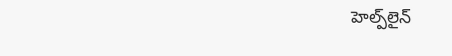హెల్ప్‌లైన్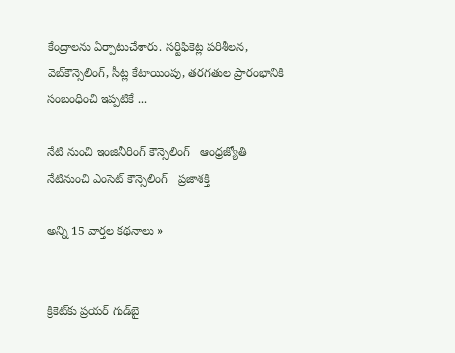కేంద్రాలను ఏర్పాటుచేశారు. సర్టిఫికెట్ల పరిశీలన, వెబ్‌కౌన్సెలింగ్, సీట్ల కేటాయింపు, తరగతుల ప్రారంభానికి సంబంధించి ఇప్పటికే ...

నేటి నుంచి ఇంజినీరింగ్‌ కౌన్సెలింగ్‌   ఆంధ్రజ్యోతి
నేటినుంచి ఎంసెట్‌ కౌన్సెలింగ్‌   ప్రజాశక్తి

అన్ని 15 వార్తల కథనాలు »


క్రికెట్‌కు ప్రయర్ గుడ్‌బై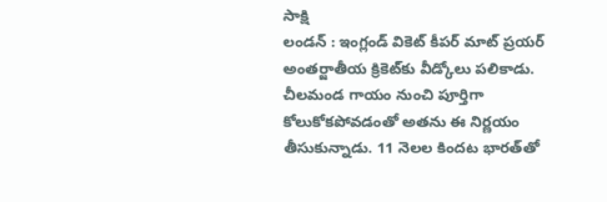సాక్షి
లండన్ : ఇంగ్లండ్ వికెట్ కీపర్ మాట్ ప్రయర్ అంతర్జాతీయ క్రికెట్‌కు వీడ్కోలు పలికాడు. చీలమండ గాయం నుంచి పూర్తిగా కోలుకోకపోవడంతో అతను ఈ నిర్ణయం తీసుకున్నాడు. 11 నెలల కిందట భారత్‌తో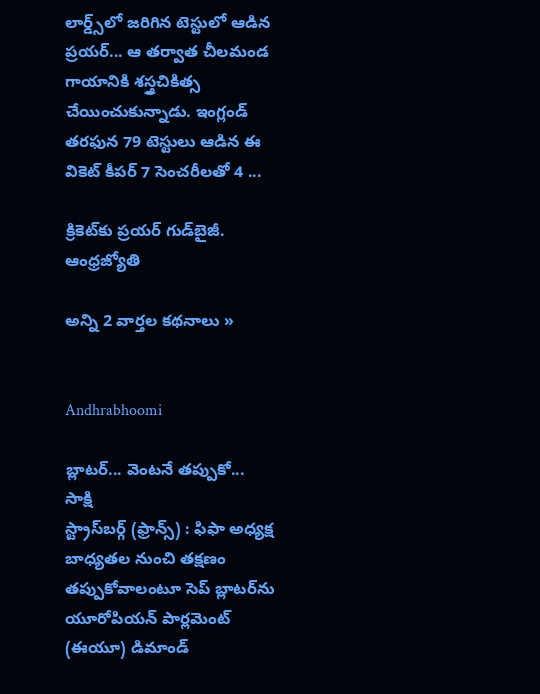లార్డ్స్‌లో జరిగిన టెస్టులో ఆడిన ప్రయర్... ఆ తర్వాత చీలమండ గాయానికి శస్త్రచికిత్స చేయించుకున్నాడు. ఇంగ్లండ్ తరఫున 79 టెస్టులు ఆడిన ఈ వికెట్ కీపర్ 7 సెంచరీలతో 4 ...

క్రికెట్‌కు ప్రయర్‌ గుడ్‌బైజీ.   ఆంధ్రజ్యోతి

అన్ని 2 వార్తల కథనాలు »


Andhrabhoomi

బ్లాటర్... వెంటనే తప్పుకో...
సాక్షి
స్ట్రాస్‌బర్గ్ (ఫ్రాన్స్) : ఫిఫా అధ్యక్ష బాధ్యతల నుంచి తక్షణం తప్పుకోవాలంటూ సెప్ బ్లాటర్‌ను యూరోపియన్ పార్లమెంట్ (ఈయూ) డిమాండ్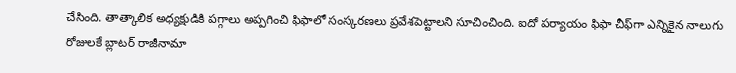చేసింది. తాత్కాలిక అధ్యక్షుడికి పగ్గాలు అప్పగించి ఫిఫాలో సంస్కరణలు ప్రవేశపెట్టాలని సూచించింది. ఐదో పర్యాయం ఫిఫా చీఫ్‌గా ఎన్నికైన నాలుగు రోజులకే బ్లాటర్ రాజీనామా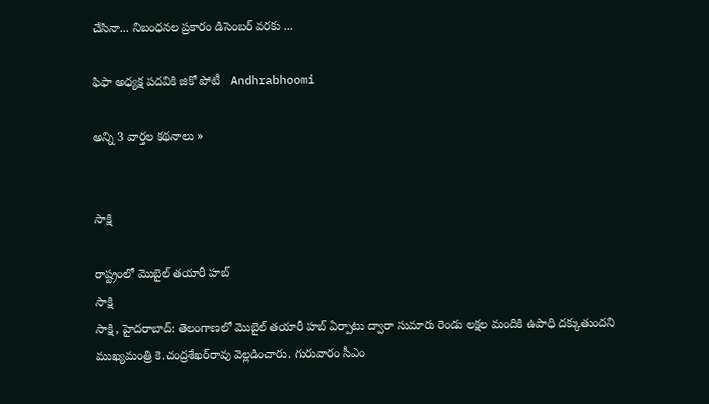చేసినా... నిబంధనల ప్రకారం డిసెంబర్ వరకు ...

ఫిఫా అధ్యక్ష పదవికి జికో పోటీ   Andhrabhoomi

అన్ని 3 వార్తల కథనాలు »


సాక్షి

రాష్ట్రంలో మొబైల్ తయారీ హబ్
సాక్షి
సాక్షి, హైదరాబాద్: తెలంగాణలో మొబైల్ తయారీ హబ్ ఏర్పాటు ద్వారా సుమారు రెండు లక్షల మందికి ఉపాధి దక్కుతుందని ముఖ్యమంత్రి కె.చంద్రశేఖర్‌రావు వెల్లడించారు. గురువారం సీఎం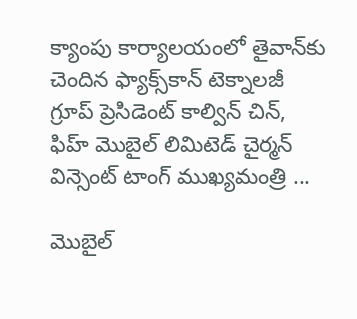క్యాంపు కార్యాలయంలో తైవాన్‌కు చెందిన ఫ్యాక్స్‌కాన్ టెక్నాలజీ గ్రూప్ ప్రెసిడెంట్ కాల్విన్ చిన్, ఫిహ్ మొబైల్ లిమిటెడ్ చైర్మన్ విన్సెంట్ టాంగ్ ముఖ్యమంత్రి ...

మొబైల్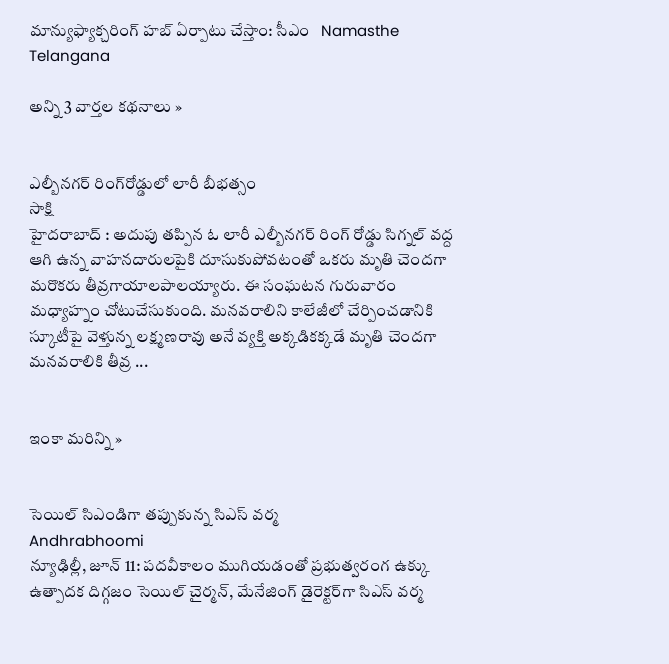మాన్యుఫ్యాక్చరింగ్ హబ్ ఏర్పాటు చేస్తాం: సీఎం   Namasthe Telangana

అన్ని 3 వార్తల కథనాలు »


ఎల్బీనగర్ రింగ్‌రోడ్డులో లారీ బీభత్సం
సాక్షి
హైదరాబాద్ : అదుపు తప్పిన ఓ లారీ ఎల్బీనగర్ రింగ్ రోడ్డు సిగ్నల్ వద్ద ఆగి ఉన్న వాహనదారులపైకి దూసుకుపోవటంతో ఒకరు మృతి చెందగా మరొకరు తీవ్రగాయాలపాలయ్యారు. ఈ సంఘటన గురువారం మధ్యాహ్నం చోటుచేసుకుంది. మనవరాలిని కాలేజీలో చేర్పించడానికి స్కూటీపై వెళ్తున్న లక్ష్మణరావు అనే వ్యక్తి అక్కడికక్కడే మృతి చెందగా మనవరాలికి తీవ్ర ...


ఇంకా మరిన్ని »


సెయిల్ సిఎండిగా తప్పుకున్న సిఎస్ వర్మ
Andhrabhoomi
న్యూఢిల్లీ, జూన్ 11: పదవీకాలం ముగియడంతో ప్రభుత్వరంగ ఉక్కు ఉత్పాదక దిగ్గజం సెయిల్ చైర్మన్, మేనేజింగ్ డైరెక్టర్‌గా సిఎస్ వర్మ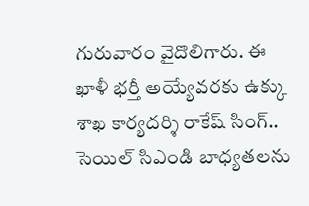గురువారం వైదొలిగారు. ఈ ఖాళీ భర్తీ అయ్యేవరకు ఉక్కు శాఖ కార్యదర్శి రాకేష్ సింగ్.. సెయిల్ సిఎండి బాధ్యతలను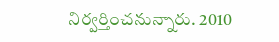నిర్వర్తించనున్నారు. 2010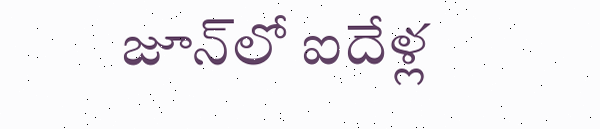జూన్‌లో ఐదేళ్ల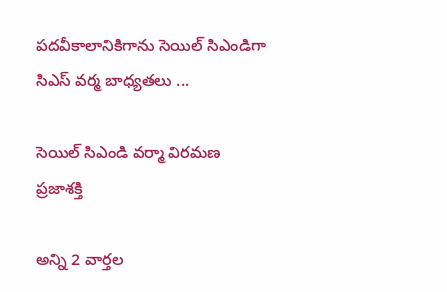పదవీకాలానికిగాను సెయిల్ సిఎండిగా సిఎస్ వర్మ బాధ్యతలు ...

సెయిల్‌ సిఎండి వర్మా విరమణ   ప్రజాశక్తి

అన్ని 2 వార్తల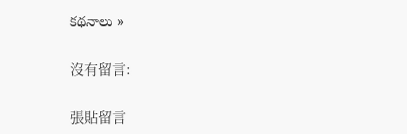కథనాలు »

沒有留言:

張貼留言